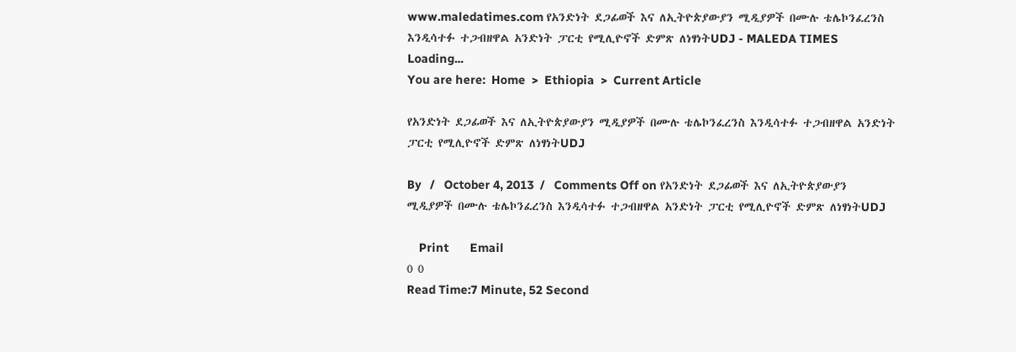www.maledatimes.com የአንድነት ደጋፊወች እና ለኢትዮጵያውያን ሚዲያዎች በሙሉ ቴሌኮንፈረንስ እንዲሳተፉ ተጋብዘዋል አንድነት ፓርቲ የሚሊዮኖች ድምጽ ለነፃነትUDJ - MALEDA TIMES
Loading...
You are here:  Home  >  Ethiopia  >  Current Article

የአንድነት ደጋፊወች እና ለኢትዮጵያውያን ሚዲያዎች በሙሉ ቴሌኮንፈረንስ እንዲሳተፉ ተጋብዘዋል አንድነት ፓርቲ የሚሊዮኖች ድምጽ ለነፃነትUDJ

By   /   October 4, 2013  /   Comments Off on የአንድነት ደጋፊወች እና ለኢትዮጵያውያን ሚዲያዎች በሙሉ ቴሌኮንፈረንስ እንዲሳተፉ ተጋብዘዋል አንድነት ፓርቲ የሚሊዮኖች ድምጽ ለነፃነትUDJ

    Print       Email
0 0
Read Time:7 Minute, 52 Second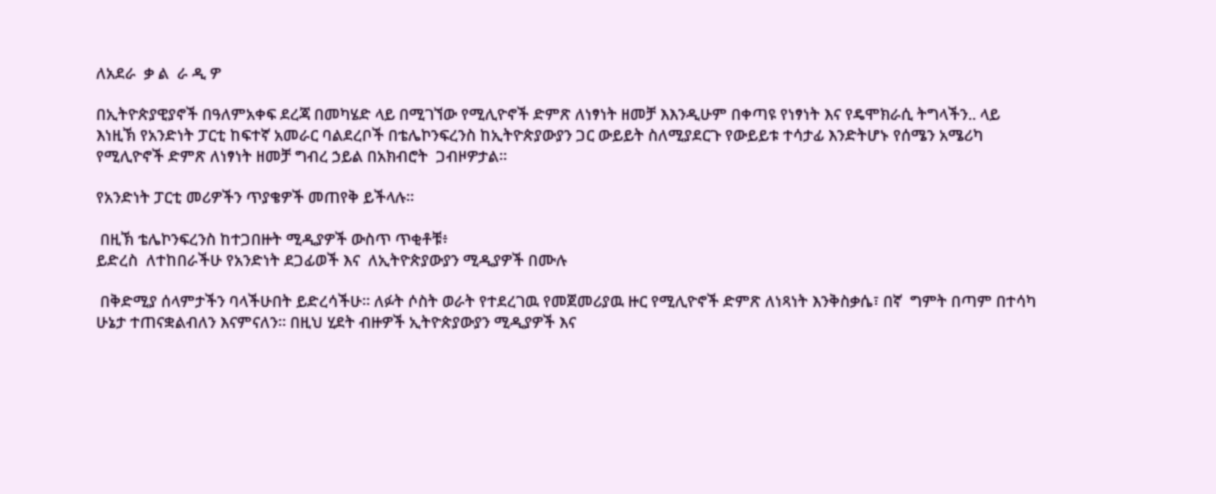ለአደራ  ቃ ል  ራ ዲ ዎ

በኢትዮጵያዊያኖች በዓለምአቀፍ ደረጃ በመካሄድ ላይ በሚገኘው የሚሊዮኖች ድምጽ ለነፃነት ዘመቻ እእንዲሁም በቀጣዩ የነፃነት እና የዴሞክራሲ ትግላችን.. ላይ እነዚኽ የአንድነት ፓርቲ ከፍተኛ አመራር ባልደረቦች በቴሌኮንፍረንስ ከኢትዮጵያውያን ጋር ውይይት ስለሚያደርጉ የውይይቱ ተሳታፊ እንድትሆኑ የሰሜን አሜሪካ የሚሊዮኖች ድምጽ ለነፃነት ዘመቻ ግብረ ኃይል በአክብሮት  ጋብዞዎታል።

የአንድነት ፓርቲ መሪዎችን ጥያቄዎች መጠየቅ ይችላሉ።

 በዚኽ ቴሌኮንፍረንስ ከተጋበዙት ሚዲያዎች ውስጥ ጥቂቶቹ፥
ይድረስ  ለተከበራችሁ የአንድነት ደጋፊወች እና  ለኢትዮጵያውያን ሚዲያዎች በሙሉ

 በቅድሚያ ሰላምታችን ባላችሁበት ይድረሳችሁ። ለፉት ሶስት ወራት የተደረገዉ የመጀመሪያዉ ዙር የሚሊዮኖች ድምጽ ለነጻነት እንቅስቃሴ፣ በኛ  ግምት በጣም በተሳካ ሁኔታ ተጠናቋልብለን እናምናለን። በዚህ ሂደት ብዙዎች ኢትዮጵያውያን ሚዲያዎች እና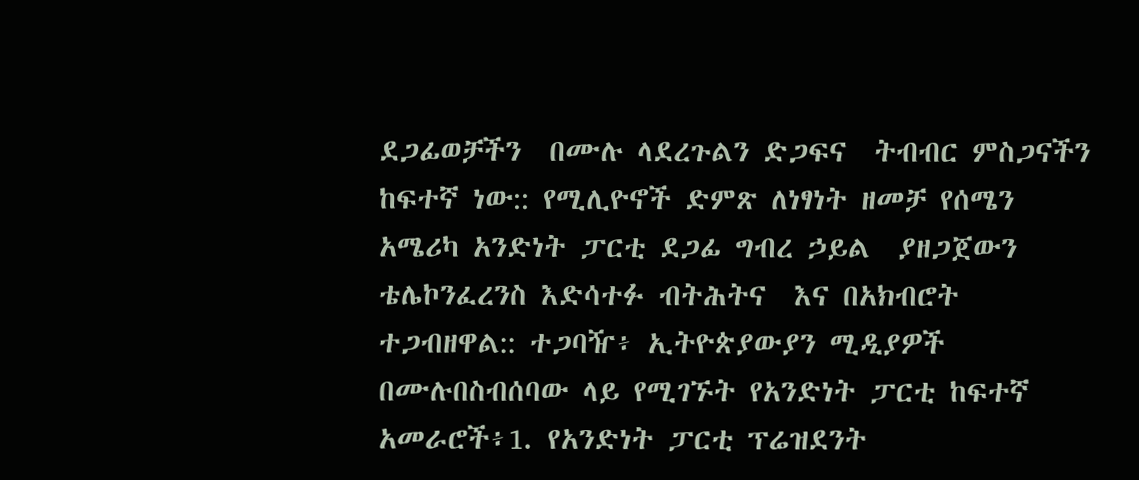ደጋፊወቻችን  በሙሉ ላደረጉልን ድጋፍና  ትብብር ምስጋናችን ከፍተኛ ነው:: የሚሊዮኖች ድምጽ ለነፃነት ዘመቻ የሰሜን አሜሪካ አንድነት ፓርቲ ደጋፊ ግብረ ኃይል  ያዘጋጀውን ቴሌኮንፈረንስ እድሳተፉ ብትሕትና  እና በአክብሮት  ተጋብዘዋል:: ተጋባዥ፥ ኢትዮጵያውያን ሚዲያዎች በሙሉበስብሰባው ላይ የሚገኙት የአንድነት ፓርቲ ከፍተኛ አመራሮች፥1. የአንድነት ፓርቲ ፕሬዝደንት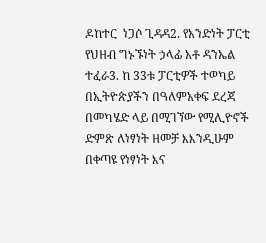ዶከተር  ነጋሶ ጊዳዳ2. የአንድነት ፓርቲ የህዘብ ግኑኙነት ኃላፊ አቶ ዳንኤል ተፈራ3. ከ 33ቱ ፓርቲዎች ተወካይ በኢትዮጵያችን በዓለምአቀፍ ደረጃ በመካሄድ ላይ በሚገኘው የሚሊዮኖች ድምጽ ለነፃነት ዘመቻ እእንዲሁም በቀጣዩ የነፃነት እና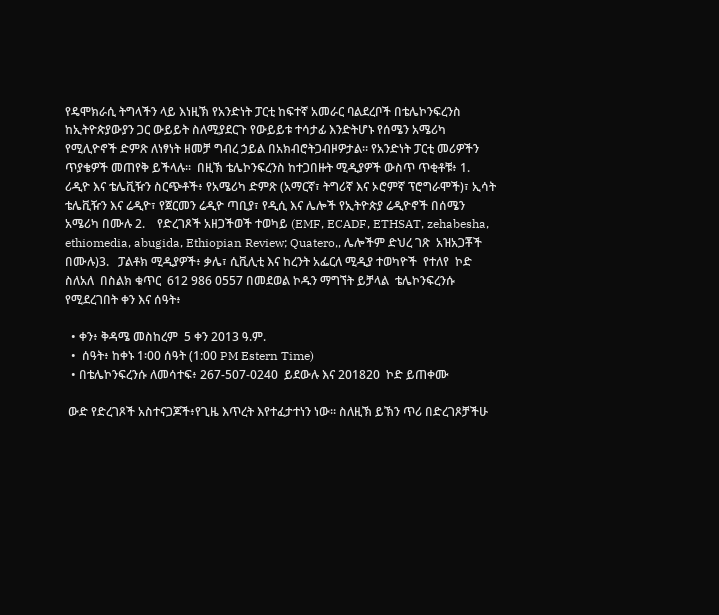የዴሞክራሲ ትግላችን ላይ እነዚኽ የአንድነት ፓርቲ ከፍተኛ አመራር ባልደረቦች በቴሌኮንፍረንስ ከኢትዮጵያውያን ጋር ውይይት ስለሚያደርጉ የውይይቱ ተሳታፊ እንድትሆኑ የሰሜን አሜሪካ የሚሊዮኖች ድምጽ ለነፃነት ዘመቻ ግብረ ኃይል በአክብሮትጋብዞዎታል። የአንድነት ፓርቲ መሪዎችን ጥያቄዎች መጠየቅ ይችላሉ።  በዚኽ ቴሌኮንፍረንስ ከተጋበዙት ሚዲያዎች ውስጥ ጥቂቶቹ፥ 1.   ሪዲዮ እና ቴሌቪዥን ስርጭቶች፥ የአሜሪካ ድምጽ (አማርኛ፣ ትግሪኛ እና ኦሮምኛ ፕሮግራሞች)፣ ኢሳት ቴሌቪዥን እና ሬዲዮ፣ የጀርመን ሬዲዮ ጣቢያ፣ የዲሲ እና ሌሎች የኢትዮጵያ ሬዲዮኖች በሰሜን አሜሪካ በሙሉ 2.    የድረገጾች አዘጋችወች ተወካይ (EMF, ECADF, ETHSAT, zehabesha, ethiomedia, abugida, Ethiopian Review; Quatero,, ሌሎችም ድህረ ገጽ  አዝአጋቾች በሙሉ)3.   ፓልቶክ ሚዲያዎች፥ ቃሌ፣ ሲቪሊቲ እና ከረንት አፌርለ ሚዲያ ተወካዮች  የተለየ  ኮድ  ስለአለ  በስልክ ቁጥር  612 986 0557 በመደወል ኮዱን ማግኘት ይቻላል  ቴሌኮንፍረንሱ የሚደረገበት ቀን እና ሰዓት፥

  • ቀን፥ ቅዳሜ መስከረም  5 ቀን 2013 ዓ.ም.
  •  ሰዓት፥ ከቀኑ 1፡00 ሰዓት (1:00 PM Estern Time)
  • በቴሌኮንፍረንሱ ለመሳተፍ፥ 267-507-0240  ይደውሉ እና 201820  ኮድ ይጠቀሙ

 ውድ የድረገጾች አስተናጋጆች፥የጊዜ እጥረት እየተፈታተነን ነው። ስለዚኽ ይኽን ጥሪ በድረገጾቻችሁ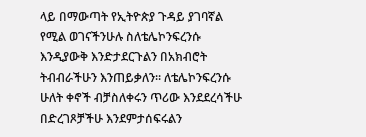ላይ በማውጣት የኢትዮጵያ ጉዳይ ያገባኛል የሚል ወገናችንሁሉ ስለቴሌኮንፍረንሱ እንዲያውቅ እንድታደርጉልን በአክብሮት ትብብራችሁን እንጠይቃለን። ለቴሌኮንፍረንሱ ሁለት ቀኖች ብቻስለቀሩን ጥሪው እንደደረሳችሁ በድረገጾቻችሁ እንደምታሰፍሩልን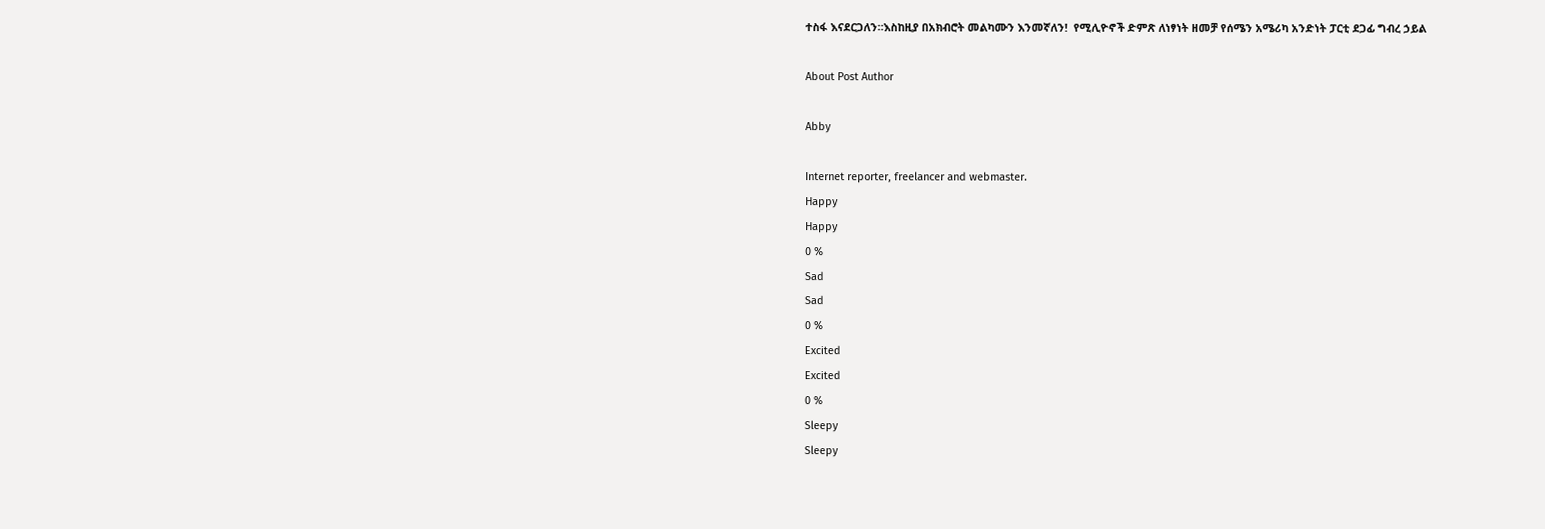ተስፋ እናደርጋለን።እስከዚያ በአክብሮት መልካሙን እንመኛለን!  የሚሊዮኖች ድምጽ ለነፃነት ዘመቻ የሰሜን አሜሪካ አንድነት ፓርቲ ደጋፊ ግብረ ኃይል

About Post Author

Abby

Internet reporter, freelancer and webmaster.
Happy
Happy
0 %
Sad
Sad
0 %
Excited
Excited
0 %
Sleepy
Sleepy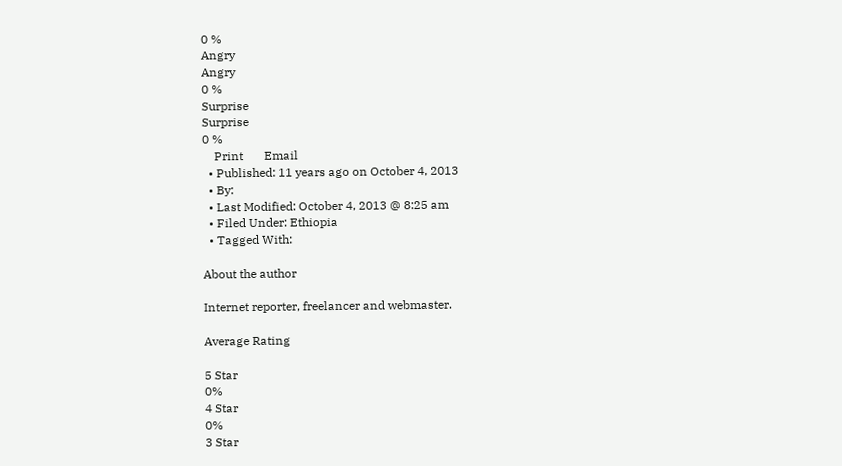0 %
Angry
Angry
0 %
Surprise
Surprise
0 %
    Print       Email
  • Published: 11 years ago on October 4, 2013
  • By:
  • Last Modified: October 4, 2013 @ 8:25 am
  • Filed Under: Ethiopia
  • Tagged With:

About the author

Internet reporter, freelancer and webmaster.

Average Rating

5 Star
0%
4 Star
0%
3 Star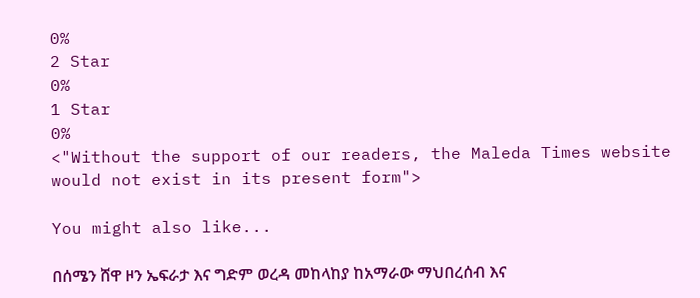0%
2 Star
0%
1 Star
0%
<"Without the support of our readers, the Maleda Times website would not exist in its present form">

You might also like...

በሰሜን ሸዋ ዞን ኤፍራታ እና ግድም ወረዳ መከላከያ ከአማራው ማህበረሰብ እና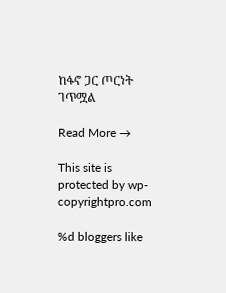ከፋኖ ጋር ጦርነት ገጥሟል

Read More →

This site is protected by wp-copyrightpro.com

%d bloggers like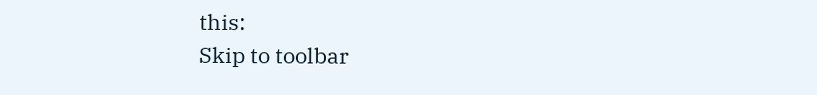this:
Skip to toolbar